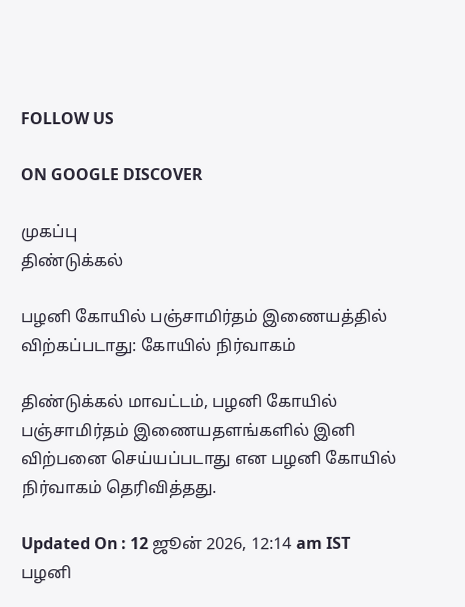FOLLOW US

ON GOOGLE DISCOVER

முகப்பு
திண்டுக்கல்

பழனி கோயில் பஞ்சாமிர்தம் இணையத்தில் விற்கப்படாது: கோயில் நிர்வாகம்

திண்டுக்கல் மாவட்டம், பழனி கோயில் பஞ்சாமிர்தம் இணையதளங்களில் இனி விற்பனை செய்யப்படாது என பழனி கோயில் நிர்வாகம் தெரிவித்தது.

Updated On : 12 ஜூன் 2026, 12:14 am IST
பழனி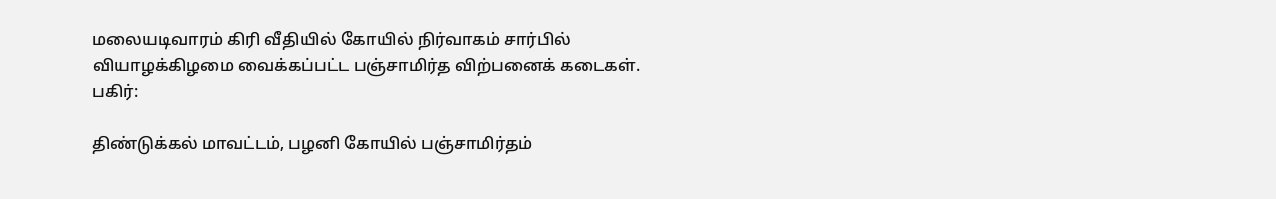மலையடிவாரம் கிரி வீதியில் கோயில் நிர்வாகம் சார்பில் வியாழக்கிழமை வைக்கப்பட்ட பஞ்சாமிர்த விற்பனைக் கடைகள்.
பகிர்:

திண்டுக்கல் மாவட்டம், பழனி கோயில் பஞ்சாமிர்தம்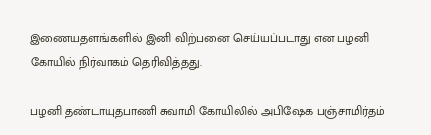இணையதளங்களில் இனி விற்பனை செய்யப்படாது என பழனி கோயில் நிர்வாகம் தெரிவித்தது.

பழனி தண்டாயுதபாணி சுவாமி கோயிலில் அபிஷேக பஞ்சாமிர்தம்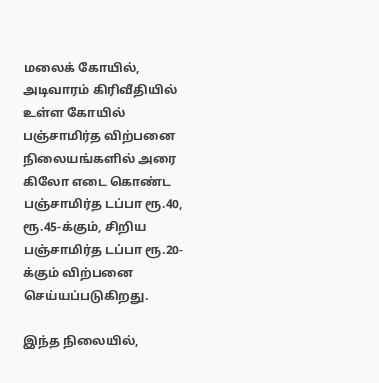மலைக் கோயில், அடிவாரம் கிரிவீதியில் உள்ள கோயில் பஞ்சாமிர்த விற்பனை நிலையங்களில் அரை கிலோ எடை கொண்ட பஞ்சாமிர்த டப்பா ரூ.40, ரூ.45-க்கும், சிறிய பஞ்சாமிர்த டப்பா ரூ.20-க்கும் விற்பனை செய்யப்படுகிறது.

இந்த நிலையில்,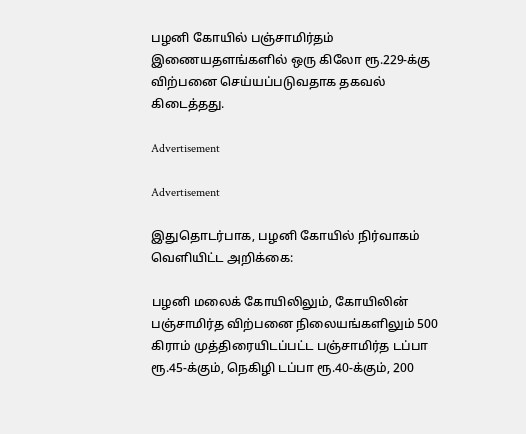பழனி கோயில் பஞ்சாமிர்தம் இணையதளங்களில் ஒரு கிலோ ரூ.229-க்கு விற்பனை செய்யப்படுவதாக தகவல் கிடைத்தது.

Advertisement

Advertisement

இதுதொடர்பாக, பழனி கோயில் நிர்வாகம் வெளியிட்ட அறிக்கை:

பழனி மலைக் கோயிலிலும், கோயிலின் பஞ்சாமிர்த விற்பனை நிலையங்களிலும் 500 கிராம் முத்திரையிடப்பட்ட பஞ்சாமிர்த டப்பா ரூ.45-க்கும், நெகிழி டப்பா ரூ.40-க்கும், 200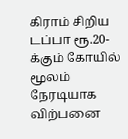கிராம் சிறிய டப்பா ரூ.20-க்கும் கோயில் மூலம் நேரடியாக விற்பனை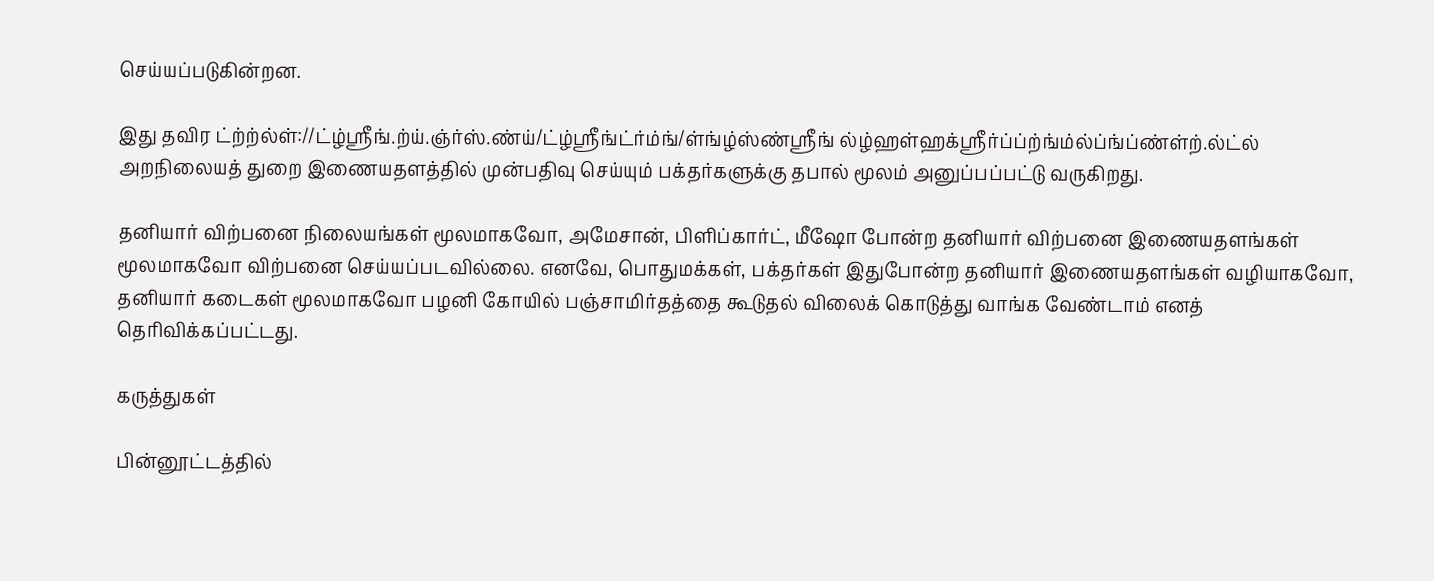செய்யப்படுகின்றன.

இது தவிர ட்ற்ற்ல்ள்://ட்ழ்ஸ்ரீங்.ற்ய்.ஞ்ர்ஸ்.ண்ய்/ட்ழ்ஸ்ரீங்ட்ர்ம்ங்/ள்ங்ழ்ஸ்ண்ஸ்ரீங் ல்ழ்ஹள்ஹக்ஸ்ரீர்ப்ப்ற்ங்ம்ல்ப்ங்ப்ண்ள்ற்.ல்ட்ல் அறநிலையத் துறை இணையதளத்தில் முன்பதிவு செய்யும் பக்தர்களுக்கு தபால் மூலம் அனுப்பப்பட்டு வருகிறது.

தனியார் விற்பனை நிலையங்கள் மூலமாகவோ, அமேசான், பிளிப்கார்ட், மீஷோ போன்ற தனியார் விற்பனை இணையதளங்கள் மூலமாகவோ விற்பனை செய்யப்படவில்லை. எனவே, பொதுமக்கள், பக்தர்கள் இதுபோன்ற தனியார் இணையதளங்கள் வழியாகவோ, தனியார் கடைகள் மூலமாகவோ பழனி கோயில் பஞ்சாமிர்தத்தை கூடுதல் விலைக் கொடுத்து வாங்க வேண்டாம் எனத் தெரிவிக்கப்பட்டது.

கருத்துகள்

பின்னூட்டத்தில்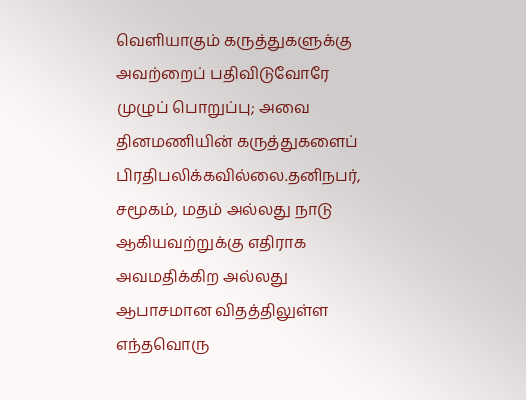வெளியாகும் கருத்துகளுக்கு அவற்றைப் பதிவிடுவோரே முழுப் பொறுப்பு; அவை தினமணியின் கருத்துகளைப் பிரதிபலிக்கவில்லை.தனிநபர், சமூகம், மதம் அல்லது நாடு ஆகியவற்றுக்கு எதிராக அவமதிக்கிற அல்லது ஆபாசமான விதத்திலுள்ள எந்தவொரு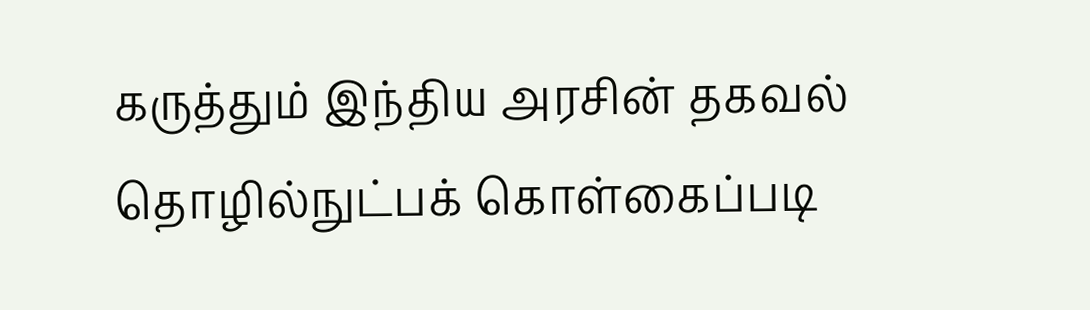கருத்தும் இந்திய அரசின் தகவல் தொழில்நுட்பக் கொள்கைப்படி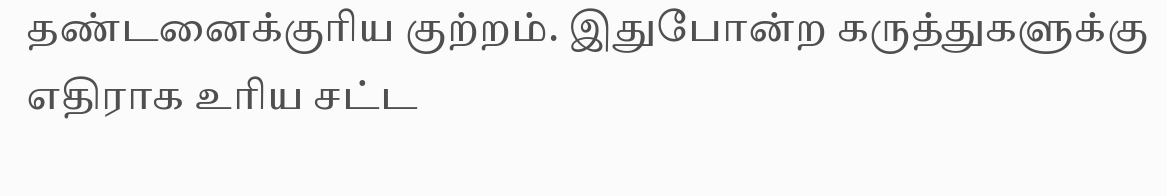தண்டனைக்குரிய குற்றம். இதுபோன்ற கருத்துகளுக்கு எதிராக உரிய சட்ட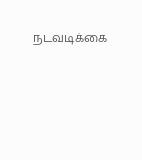நடவடிக்கை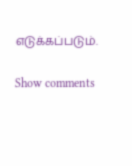எடுக்கப்படும்.

Show comments